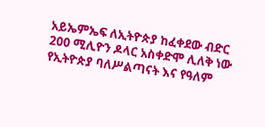አይኤምኤፍ ለኢትዮጵያ ከፈቀደው ብድር 200 ሚሊዮን ዶላር አስቀድሞ ሊለቅ ነው
የኢትዮጵያ ባለሥልጣናት እና የዓለም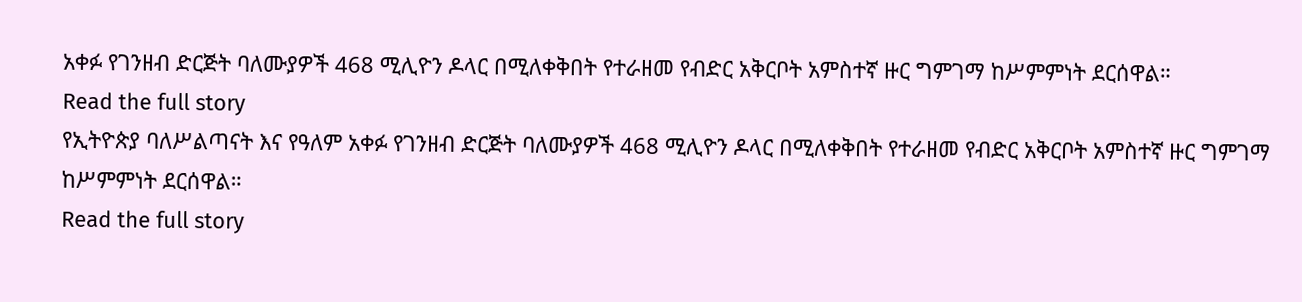አቀፉ የገንዘብ ድርጅት ባለሙያዎች 468 ሚሊዮን ዶላር በሚለቀቅበት የተራዘመ የብድር አቅርቦት አምስተኛ ዙር ግምገማ ከሥምምነት ደርሰዋል።
Read the full story
የኢትዮጵያ ባለሥልጣናት እና የዓለም አቀፉ የገንዘብ ድርጅት ባለሙያዎች 468 ሚሊዮን ዶላር በሚለቀቅበት የተራዘመ የብድር አቅርቦት አምስተኛ ዙር ግምገማ ከሥምምነት ደርሰዋል።
Read the full story